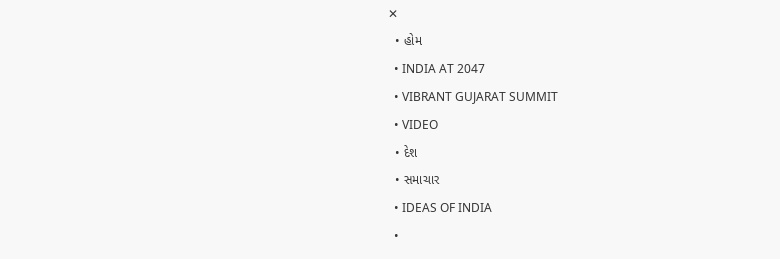✕
  • હોમ
  • INDIA AT 2047
  • VIBRANT GUJARAT SUMMIT
  • VIDEO
  • દેશ
  • સમાચાર
  • IDEAS OF INDIA
  •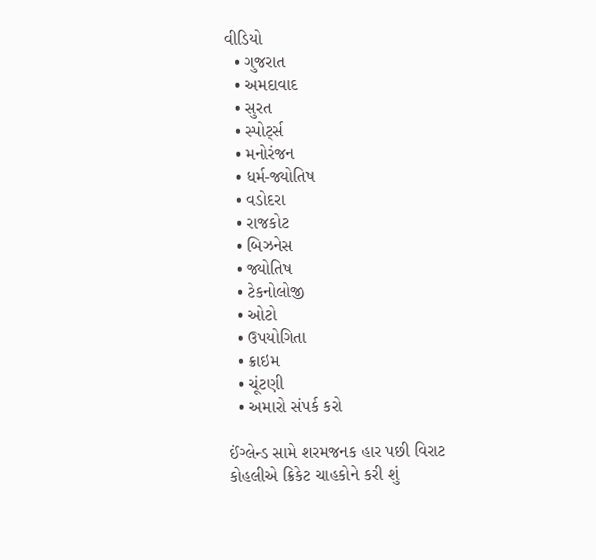વીડિયો
  • ગુજરાત
  • અમદાવાદ
  • સુરત
  • સ્પોર્ટ્સ
  • મનોરંજન
  • ધર્મ-જ્યોતિષ
  • વડોદરા
  • રાજકોટ
  • બિઝનેસ
  • જ્યોતિષ
  • ટેકનોલોજી
  • ઓટો
  • ઉપયોગિતા
  • ક્રાઇમ
  • ચૂંટણી
  • અમારો સંપર્ક કરો

ઈંગ્લેન્ડ સામે શરમજનક હાર પછી વિરાટ કોહલીએ ક્રિકેટ ચાહકોને કરી શું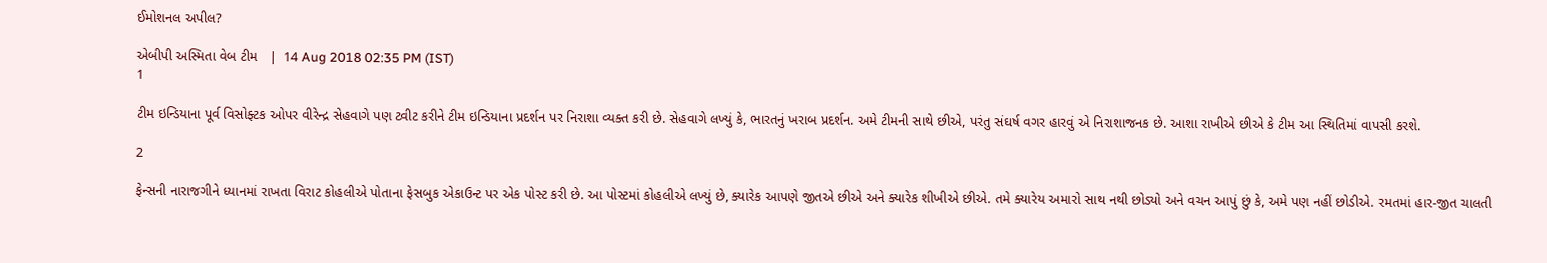ઈમોશનલ અપીલ?

એબીપી અસ્મિતા વેબ ટીમ   |  14 Aug 2018 02:35 PM (IST)
1

ટીમ ઇન્ડિયાના પૂર્વ વિસોફ્ટક ઓપર વીરેન્દ્ર સેહવાગે પણ ટ્વીટ કરીને ટીમ ઇન્ડિયાના પ્રદર્શન પર નિરાશા વ્યક્ત કરી છે. સેહવાગે લખ્યું કે, ભારતનું ખરાબ પ્રદર્શન. અમે ટીમની સાથે છીએ, પરંતુ સંઘર્ષ વગર હારવું એ નિરાશાજનક છે. આશા રાખીએ છીએ કે ટીમ આ સ્થિતિમાં વાપસી કરશે.

2

ફેન્સની નારાજગીને ધ્યાનમાં રાખતા વિરાટ કોહલીએ પોતાના ફેસબુક એકાઉન્ટ પર એક પોસ્ટ કરી છે. આ પોસ્ટમાં કોહલીએ લખ્યું છે, ક્યારેક આપણે જીતએ છીએ અને ક્યારેક શીખીએ છીએ. તમે ક્યારેય અમારો સાથ નથી છોડ્યો અને વચન આપું છું કે, અમે પણ નહીં છોડીએ. રમતમાં હાર-જીત ચાલતી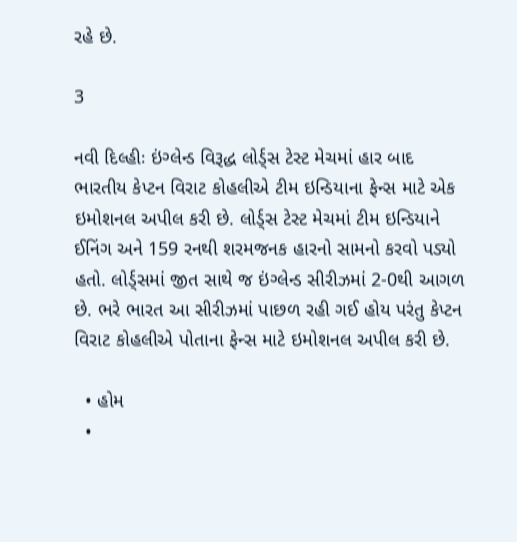રહે છે.

3

નવી દિલ્હીઃ ઇંગ્લેન્ડ વિરૂદ્ધ લોર્ડ્સ ટેસ્ટ મેચમાં હાર બાદ ભારતીય કેપ્ટન વિરાટ કોહલીએ ટીમ ઇન્ડિયાના ફેન્સ માટે એક ઇમોશનલ અપીલ કરી છે. લોર્ડ્સ ટેસ્ટ મેચમાં ટીમ ઇન્ડિયાને ઈનિંગ અને 159 રનથી શરમજનક હારનો સામનો કરવો પડ્યો હતો. લોર્ડ્સમાં જીત સાથે જ ઇંગ્લેન્ડ સીરીઝમાં 2-0થી આગળ છે. ભરે ભારત આ સીરીઝમાં પાછળ રહી ગઈ હોય પરંતુ કેપ્ટન વિરાટ કોહલીએ પોતાના ફેન્સ માટે ઇમોશનલ અપીલ કરી છે.

  • હોમ
  •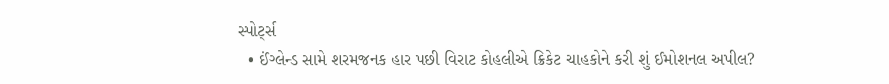સ્પોર્ટ્સ
  • ઈંગ્લેન્ડ સામે શરમજનક હાર પછી વિરાટ કોહલીએ ક્રિકેટ ચાહકોને કરી શું ઈમોશનલ અપીલ?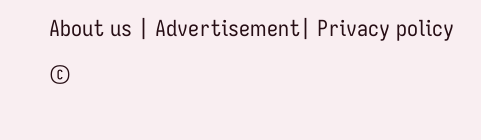About us | Advertisement| Privacy policy
©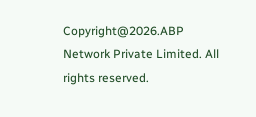Copyright@2026.ABP Network Private Limited. All rights reserved.